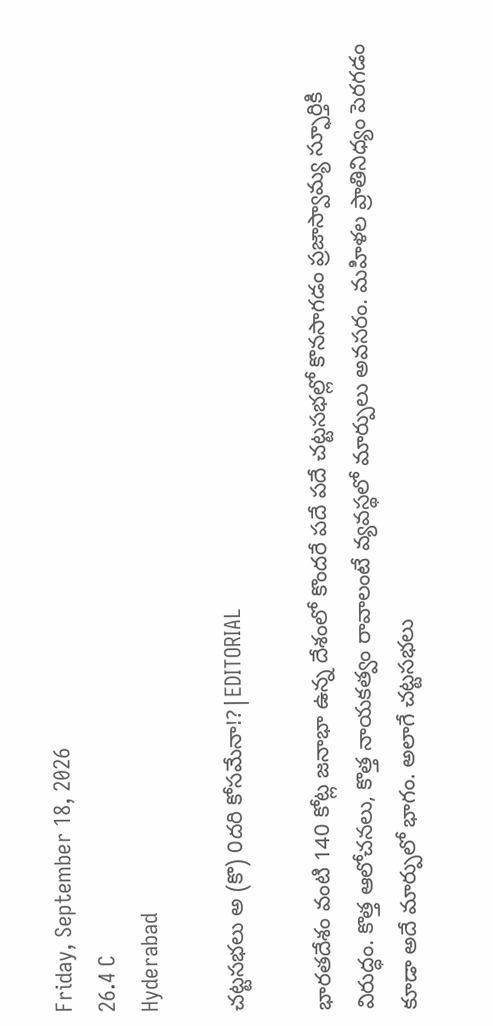Friday, September 18, 2026
26.4 C
Hyderabad

చట్టసభలు అ (కొ) 0దరి కోసమేనా!?|EDITORIAL

భారతదేశం వంటి 140 కోట్ల జనాభా ఉన్న దేశంలో కొందరే పదే పదే చట్టసభల్లో కొనసాగడం ప్రజాస్వామ్య స్ఫూర్తికి విరుద్ధం. కొత్త ఆలోచనలు, కొత్త నాయకత్వం రావాలంటే వ్యవస్థలో మార్పులు అవసరం. మహిళల ప్రాతినిధ్యం పెరగడం కూడా అదే మార్పులో భాగం. అలాగే చట్టసభలు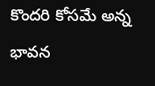కొందరి కోసమే అన్న భావన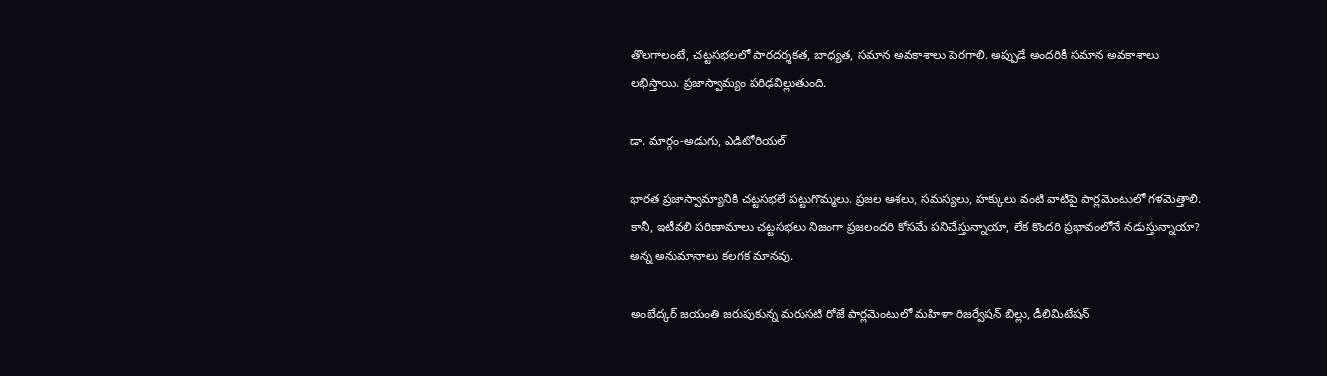తొలగాలంటే, చట్టసభలలో పారదర్శకత, బాధ్యత, సమాన అవకాశాలు పెరగాలి. అప్పుడే అందరికీ సమాన అవకాశాలు లభిస్తాయి. ప్రజాస్వామ్యం పరిఢవిల్లుతుంది.

డా. మార్గం-అడుగు, ఎడిటోరియల్

భారత ప్రజాస్వామ్యానికి చట్టసభలే పట్టుగొమ్మలు. ప్రజల ఆశలు, సమస్యలు, హక్కులు వంటి వాటిపై పార్లమెంటులో గళమెత్తాలి. కానీ, ఇటీవలి పరిణామాలు చట్టసభలు నిజంగా ప్రజలందరి కోసమే పనిచేస్తున్నాయా, లేక కొందరి ప్రభావంలోనే నడుస్తున్నాయా? అన్న అనుమానాలు కలగక మానవు.

అంబేద్కర్ జయంతి జరుపుకున్న మరుసటి రోజే పార్లమెంటులో మహిళా రిజర్వేషన్ బిల్లు, డీలిమిటేషన్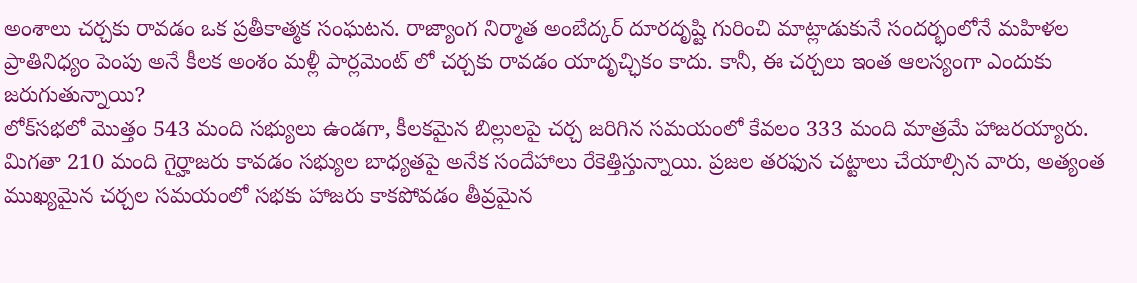అంశాలు చర్చకు రావడం ఒక ప్రతీకాత్మక సంఘటన. రాజ్యాంగ నిర్మాత అంబేద్కర్ దూరదృష్టి గురించి మాట్లాడుకునే సందర్భంలోనే మహిళల ప్రాతినిధ్యం పెంపు అనే కీలక అంశం మళ్లీ పార్లమెంట్ లో చర్చకు రావడం యాదృచ్ఛికం కాదు. కానీ, ఈ చర్చలు ఇంత ఆలస్యంగా ఎందుకు జరుగుతున్నాయి?
లోక్‌సభలో మొత్తం 543 మంది సభ్యులు ఉండగా, కీలకమైన బిల్లులపై చర్చ జరిగిన సమయంలో కేవలం 333 మంది మాత్రమే హాజరయ్యారు. మిగతా 210 మంది గైర్హాజరు కావడం సభ్యుల బాధ్యతపై అనేక సందేహాలు రేకెత్తిస్తున్నాయి. ప్రజల తరఫున చట్టాలు చేయాల్సిన వారు, అత్యంత ముఖ్యమైన చర్చల సమయంలో సభకు హాజరు కాకపోవడం తీవ్రమైన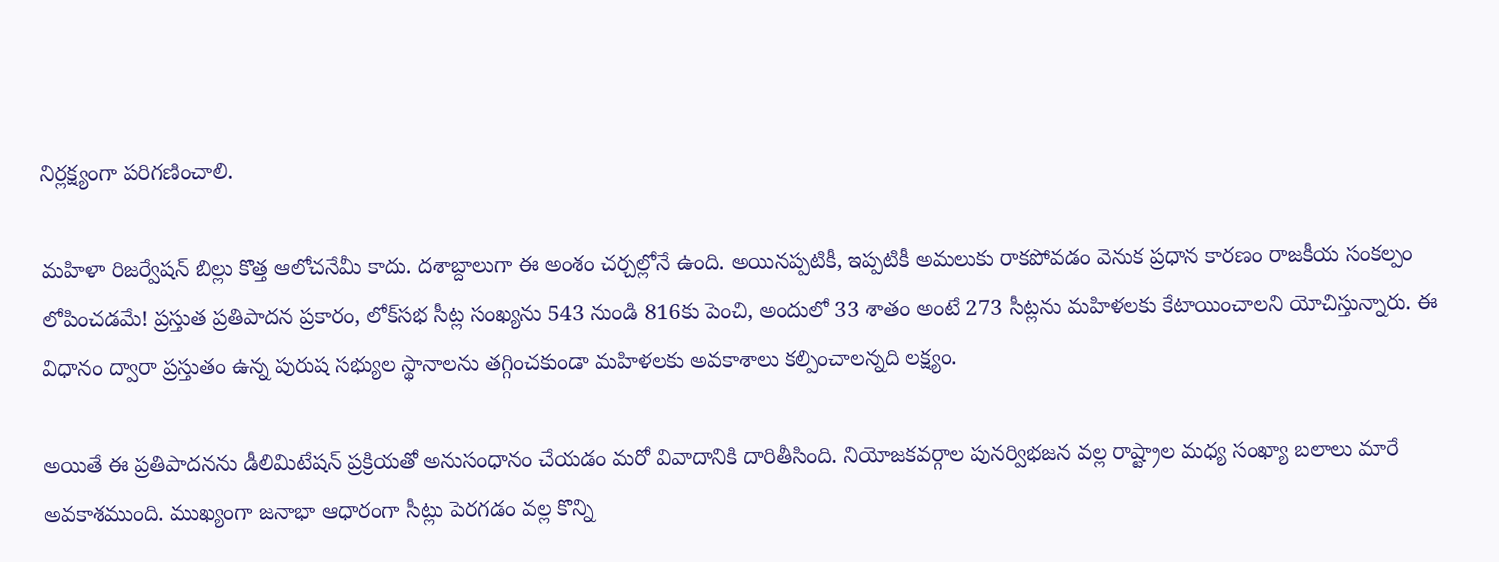నిర్లక్ష్యంగా పరిగణించాలి.

మహిళా రిజర్వేషన్ బిల్లు కొత్త ఆలోచనేమీ కాదు. దశాబ్దాలుగా ఈ అంశం చర్చల్లోనే ఉంది. అయినప్పటికీ, ఇప్పటికీ అమలుకు రాకపోవడం వెనుక ప్రధాన కారణం రాజకీయ సంకల్పం లోపించడమే! ప్రస్తుత ప్రతిపాదన ప్రకారం, లోక్‌సభ సీట్ల సంఖ్యను 543 నుండి 816కు పెంచి, అందులో 33 శాతం అంటే 273 సీట్లను మహిళలకు కేటాయించాలని యోచిస్తున్నారు. ఈ విధానం ద్వారా ప్రస్తుతం ఉన్న పురుష సభ్యుల స్థానాలను తగ్గించకుండా మహిళలకు అవకాశాలు కల్పించాలన్నది లక్ష్యం.

అయితే ఈ ప్రతిపాదనను డీలిమిటేషన్ ప్రక్రియతో అనుసంధానం చేయడం మరో వివాదానికి దారితీసింది. నియోజకవర్గాల పునర్విభజన వల్ల రాష్ట్రాల మధ్య సంఖ్యా బలాలు మారే అవకాశముంది. ముఖ్యంగా జనాభా ఆధారంగా సీట్లు పెరగడం వల్ల కొన్ని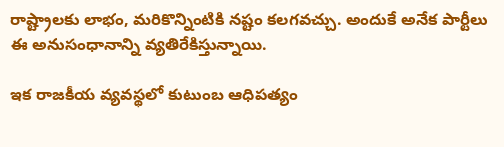రాష్ట్రాలకు లాభం, మరికొన్నింటికి నష్టం కలగవచ్చు. అందుకే అనేక పార్టీలు ఈ అనుసంధానాన్ని వ్యతిరేకిస్తున్నాయి.

ఇక రాజకీయ వ్యవస్థలో కుటుంబ ఆధిపత్యం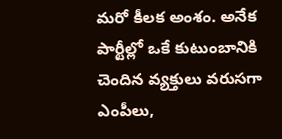మరో కీలక అంశం. అనేక పార్టీల్లో ఒకే కుటుంబానికి చెందిన వ్యక్తులు వరుసగా ఎంపీలు,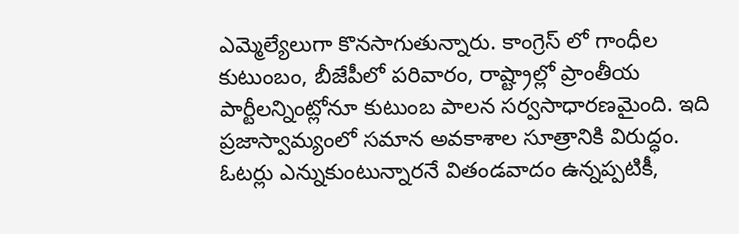ఎమ్మెల్యేలుగా కొనసాగుతున్నారు. కాంగ్రెస్ లో గాంధీల కుటుంబం, బీజేపీలో పరివారం, రాష్ట్రాల్లో ప్రాంతీయ పార్టీలన్నింట్లోనూ కుటుంబ పాలన సర్వసాధారణమైంది. ఇది ప్రజాస్వామ్యంలో సమాన అవకాశాల సూత్రానికి విరుద్ధం. ఓటర్లు ఎన్నుకుంటున్నారనే వితండవాదం ఉన్నప్పటికీ,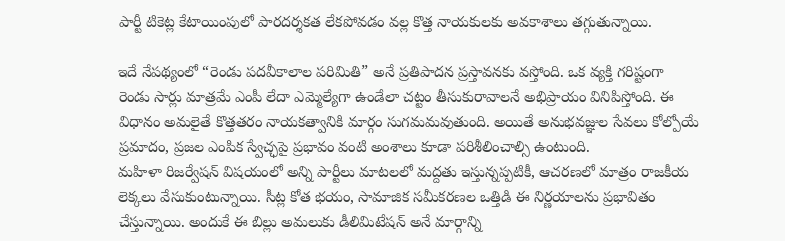పార్టీ టికెట్ల కేటాయింపులో పారదర్శకత లేకపోవడం వల్ల కొత్త నాయకులకు అవకాశాలు తగ్గుతున్నాయి.

ఇదే నేపథ్యంలో “రెండు పదవీకాలాల పరిమితి” అనే ప్రతిపాదన ప్రస్తావనకు వస్తోంది. ఒక వ్యక్తి గరిష్టంగా రెండు సార్లు మాత్రమే ఎంపీ లేదా ఎమ్మెల్యేగా ఉండేలా చట్టం తీసుకురావాలనే అభిప్రాయం వినిపిస్తోంది. ఈ విధానం అమలైతే కొత్తతరం నాయకత్వానికి మార్గం సుగమమవుతుంది. అయితే అనుభవజ్ఞుల సేవలు కోల్పోయే ప్రమాదం, ప్రజల ఎంపిక స్వేచ్ఛపై ప్రభావం వంటి అంశాలు కూడా పరిశీలించాల్సి ఉంటుంది.
మహిళా రిజర్వేషన్ విషయంలో అన్ని పార్టీలు మాటలలో మద్దతు ఇస్తున్నప్పటికీ, ఆచరణలో మాత్రం రాజకీయ లెక్కలు వేసుకుంటున్నాయి. సీట్ల కోత భయం, సామాజిక సమీకరణల ఒత్తిడి ఈ నిర్ణయాలను ప్రభావితం చేస్తున్నాయి. అందుకే ఈ బిల్లు అమలుకు డీలిమిటేషన్ అనే మార్గాన్ని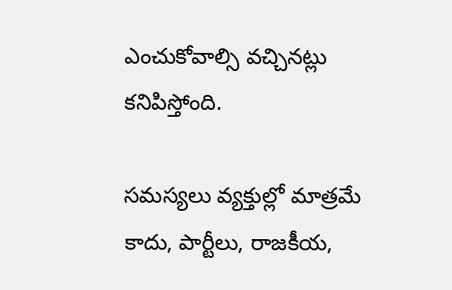ఎంచుకోవాల్సి వచ్చినట్లు కనిపిస్తోంది.

సమస్యలు వ్యక్తుల్లో మాత్రమే కాదు, పార్టీలు, రాజకీయ,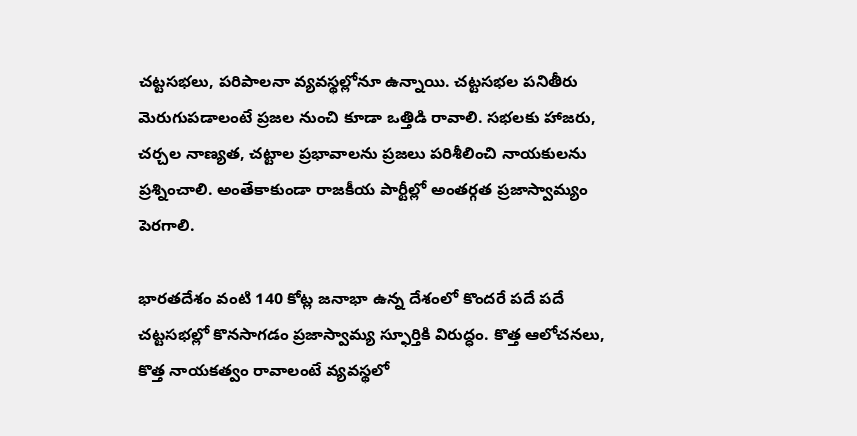చట్టసభలు, పరిపాలనా వ్యవస్థల్లోనూ ఉన్నాయి. చట్టసభల పనితీరు మెరుగుపడాలంటే ప్రజల నుంచి కూడా ఒత్తిడి రావాలి. సభలకు హాజరు, చర్చల నాణ్యత, చట్టాల ప్రభావాలను ప్రజలు పరిశీలించి నాయకులను ప్రశ్నించాలి. అంతేకాకుండా రాజకీయ పార్టీల్లో అంతర్గత ప్రజాస్వామ్యం పెరగాలి.

భారతదేశం వంటి 140 కోట్ల జనాభా ఉన్న దేశంలో కొందరే పదే పదే చట్టసభల్లో కొనసాగడం ప్రజాస్వామ్య స్ఫూర్తికి విరుద్ధం. కొత్త ఆలోచనలు, కొత్త నాయకత్వం రావాలంటే వ్యవస్థలో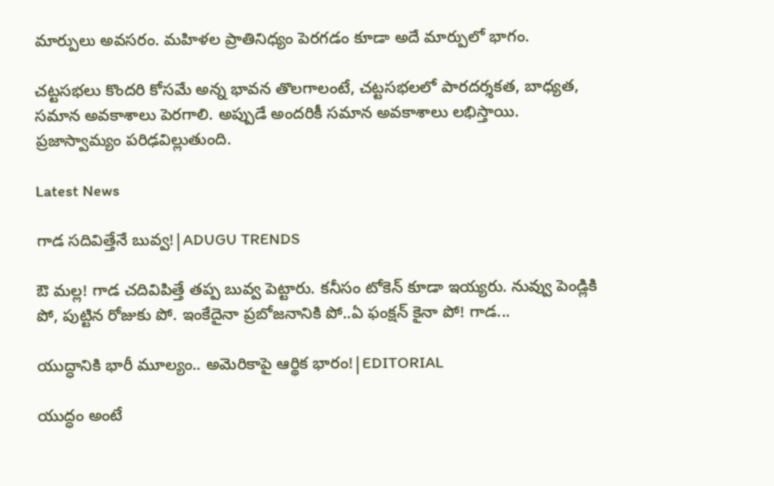మార్పులు అవసరం. మహిళల ప్రాతినిధ్యం పెరగడం కూడా అదే మార్పులో భాగం.

చట్టసభలు కొందరి కోసమే అన్న భావన తొలగాలంటే, చట్టసభలలో పారదర్శకత, బాధ్యత, సమాన అవకాశాలు పెరగాలి. అప్పుడే అందరికీ సమాన అవకాశాలు లభిస్తాయి. ప్రజాస్వామ్యం పరిఢవిల్లుతుంది.

Latest News

గాడ సదివిత్తేనే బువ్వ!|ADUGU TRENDS

ఔ మల్ల! గాడ చదివిపిత్తే తప్ప బువ్వ పెట్టారు. కనీసం టోకెన్ కూడా ఇయ్యరు. నువ్వు పెండ్లికి పో, పుట్టిన రోజుకు పో. ఇంకేదైనా ప్రబోజనానికి పో..ఏ ఫంక్షన్ కైనా పో! గాడ...

యుద్ధానికి భారీ మూల్యం.. అమెరికాపై ఆర్థిక భారం!|EDITORIAL

యుద్ధం అంటే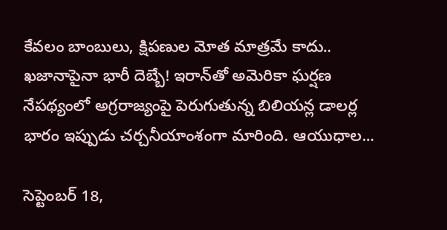కేవలం బాంబులు, క్షిపణుల మోత మాత్రమే కాదు.. ఖజానాపైనా భారీ దెబ్బే! ఇరాన్‌తో అమెరికా ఘర్షణ నేపథ్యంలో అగ్రరాజ్యంపై పెరుగుతున్న బిలియన్ల డాలర్ల భారం ఇప్పుడు చర్చనీయాంశంగా మారింది. ఆయుధాల...

సెప్టెంబర్ 18,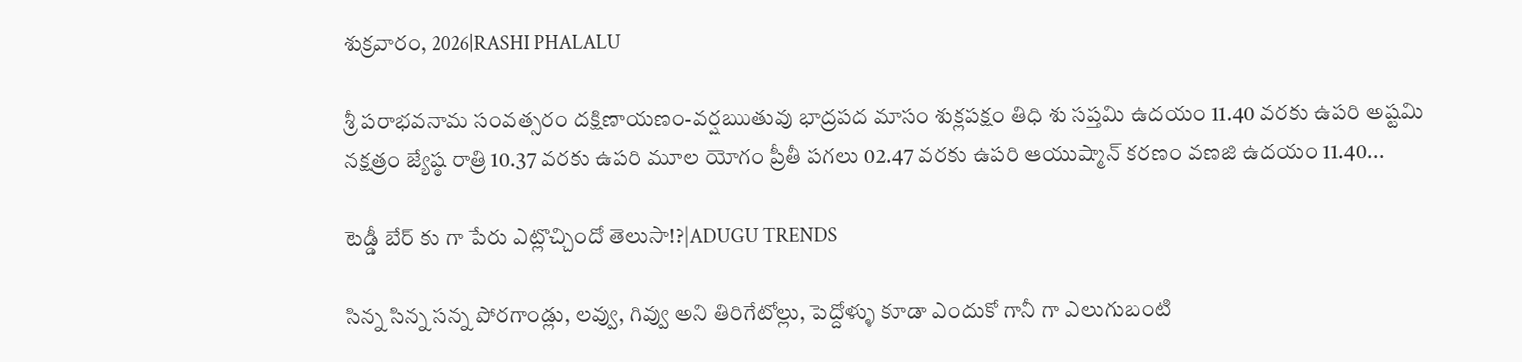శుక్రవారం, 2026|RASHI PHALALU

శ్రీ పరాభవనామ సంవత్సరం దక్షిణాయణం-వర్షఋతువు భాద్రపద మాసం శుక్లపక్షం తిధి శు సప్తమి ఉదయం 11.40 వరకు ఉపరి అష్టమి నక్షత్రం జ్యేష్ఠ రాత్రి 10.37 వరకు ఉపరి మూల యోగం ప్రీతీ పగలు 02.47 వరకు ఉపరి ఆయుష్మాన్ కరణం వణజి ఉదయం 11.40...

టెడ్డీ బేర్‌ కు గా పేరు ఎట్లొచ్చిందో తెలుసా!?|ADUGU TRENDS

సిన్న సిన్న సన్న పోరగాండ్లు, లవ్వు, గివ్వు అని తిరిగేటోల్లు, పెద్దోళ్ళు కూడా ఎందుకో గానీ గా ఎలుగుబంటి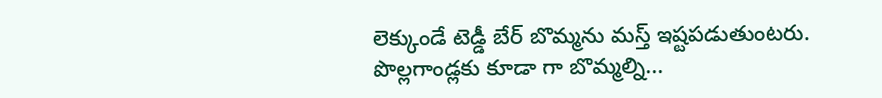లెక్కుండే టెడ్డీ బేర్‌ బొమ్మను మస్త్ ఇష్టపడుతుంటరు. పొల్లగాండ్లకు కూడా గా బొమ్మల్ని...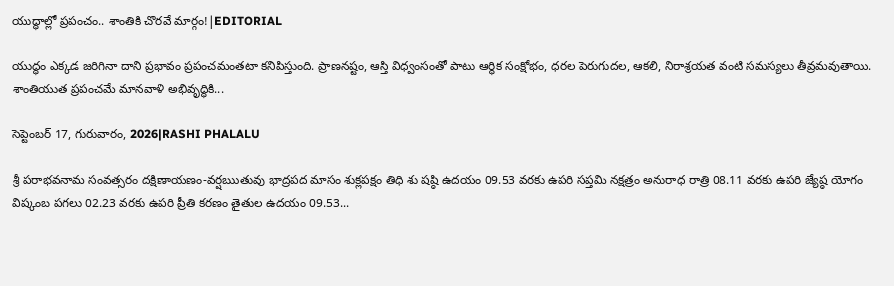యుద్ధాల్లో ప్రపంచం.. శాంతికి చొరవే మార్గం!|EDITORIAL

యుద్ధం ఎక్కడ జరిగినా దాని ప్రభావం ప్రపంచమంతటా కనిపిస్తుంది. ప్రాణనష్టం, ఆస్తి విధ్వంసంతో పాటు ఆర్థిక సంక్షోభం, ధరల పెరుగుదల, ఆకలి, నిరాశ్రయత వంటి సమస్యలు తీవ్రమవుతాయి. శాంతియుత ప్రపంచమే మానవాళి అభివృద్ధికి...

సెప్టెంబర్ 17, గురువారం, 2026|RASHI PHALALU

శ్రీ పరాభవనామ సంవత్సరం దక్షిణాయణం-వర్షఋతువు భాద్రపద మాసం శుక్లపక్షం తిధి శు షష్ఠి ఉదయం 09.53 వరకు ఉపరి సప్తమి నక్షత్రం అనురాధ రాత్రి 08.11 వరకు ఉపరి జ్యేష్ఠ యోగం విష్కంబ పగలు 02.23 వరకు ఉపరి ప్రీతి కరణం తైతుల ఉదయం 09.53...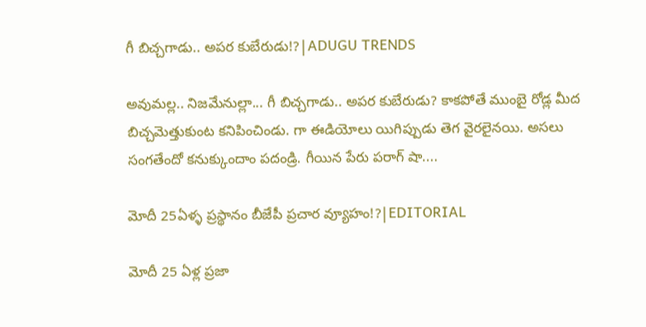గీ బిచ్చగాడు.. అపర కుబేరుడు!?|ADUGU TRENDS

అవుమల్ల.. నిజమేనుల్లా... గీ బిచ్చగాడు.. అపర కుబేరుడు? కాకపోతే ముంబై రోడ్ల మీద బిచ్చమెత్తుకుంట కనిపించిండు. గా ఈడియోలు యిగిప్పుడు తెగ వైరలైనయి. అసలు సంగతేందో కనుక్కుందాం పదండ్రి. గీయిన పేరు పరాగ్ షా....

మోదీ 25ఏళ్ళ ప్రస్థానం బీజేపీ ప్రచార వ్యూహం!?|EDITORIAL

మోదీ 25 ఏళ్ల ప్రజా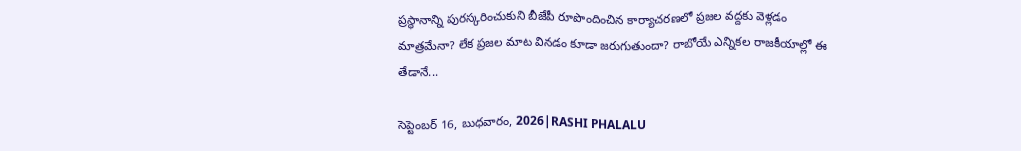ప్రస్థానాన్ని పురస్కరించుకుని బీజేపీ రూపొందించిన కార్యాచరణలో ప్రజల వద్దకు వెళ్లడం మాత్రమేనా? లేక ప్రజల మాట వినడం కూడా జరుగుతుందా? రాబోయే ఎన్నికల రాజకీయాల్లో ఈ తేడానే...

సెప్టెంబర్ 16, బుధవారం, 2026|RASHI PHALALU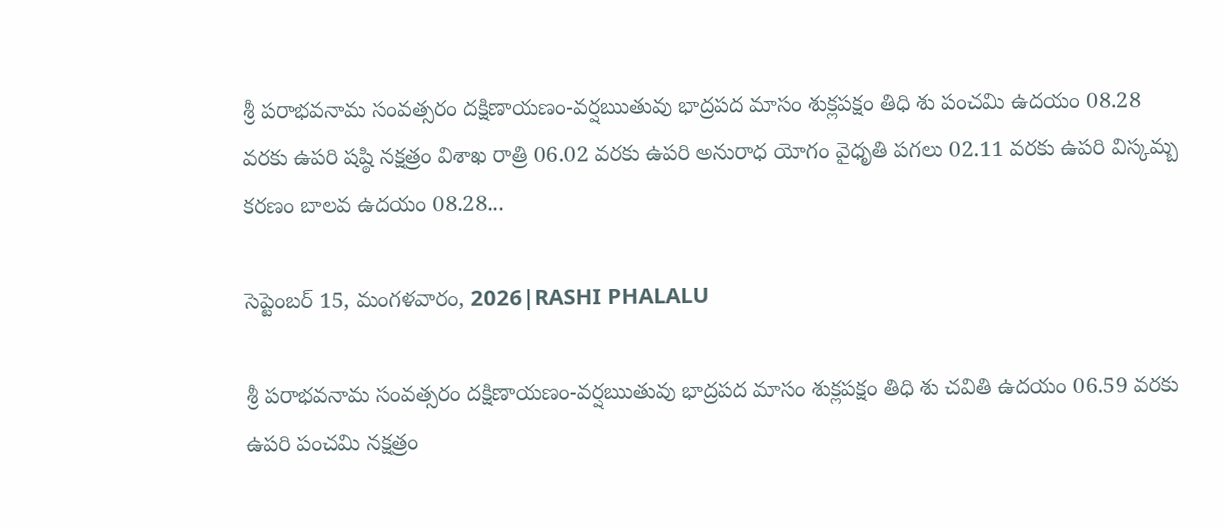శ్రీ పరాభవనామ సంవత్సరం దక్షిణాయణం-వర్షఋతువు భాద్రపద మాసం శుక్లపక్షం తిధి శు పంచమి ఉదయం 08.28 వరకు ఉపరి షష్ఠి నక్షత్రం విశాఖ రాత్రి 06.02 వరకు ఉపరి అనురాధ యోగం వైధృతి పగలు 02.11 వరకు ఉపరి విస్కమ్బ కరణం బాలవ ఉదయం 08.28...

సెప్టెంబర్ 15, మంగళవారం, 2026|RASHI PHALALU

శ్రీ పరాభవనామ సంవత్సరం దక్షిణాయణం-వర్షఋతువు భాద్రపద మాసం శుక్లపక్షం తిధి శు చవితి ఉదయం 06.59 వరకు ఉపరి పంచమి నక్షత్రం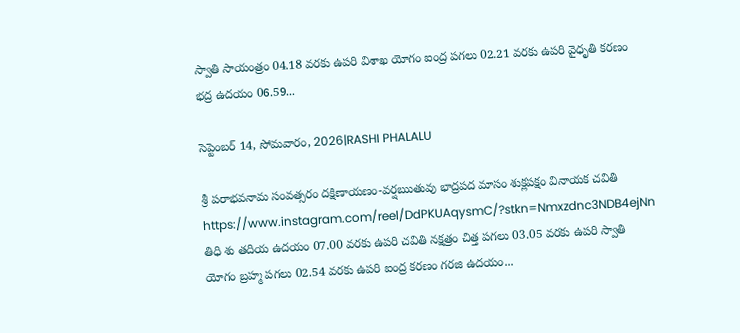స్వాతి సాయంత్రం 04.18 వరకు ఉపరి విశాఖ యోగం ఐంద్ర పగలు 02.21 వరకు ఉపరి వైధృతి కరణం భద్ర ఉదయం 06.59...

సెప్టెంబర్ 14, సోమవారం, 2026|RASHI PHALALU

శ్రీ పరాభవనామ సంవత్సరం దక్షిణాయణం-వర్షఋతువు భాద్రపద మాసం శుక్లపక్షం వినాయక చవితి https://www.instagram.com/reel/DdPKUAqysmC/?stkn=Nmxzdnc3NDB4ejNn తిధి శు తదియ ఉదయం 07.00 వరకు ఉపరి చవితి నక్షత్రం చిత్త పగలు 03.05 వరకు ఉపరి స్వాతి యోగం బ్రహ్మ పగలు 02.54 వరకు ఉపరి ఐంద్ర కరణం గరజి ఉదయం...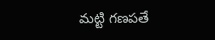మట్టి గణపతే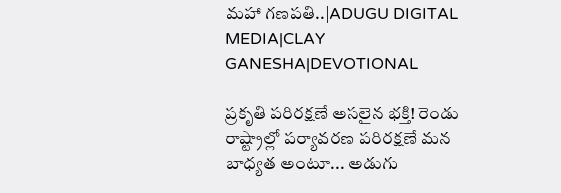మహా గణపతి..|ADUGU DIGITAL MEDIA|CLAY GANESHA|DEVOTIONAL

ప్రకృతి పరిరక్షణే అసలైన భక్తి! రెండు రాష్ట్రాల్లో పర్యావరణ పరిరక్షణే మన బాధ్యత అంటూ... అడుగు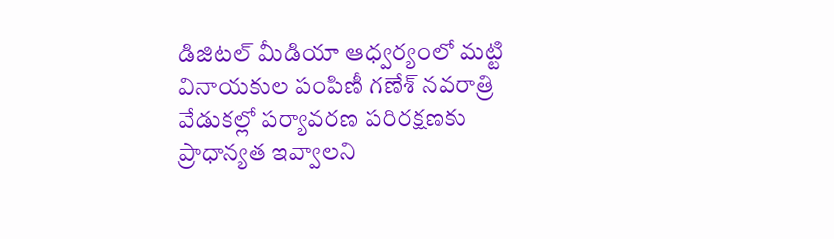డిజిటల్ మీడియా ఆధ్వర్యంలో మట్టి వినాయకుల పంపిణీ గణేశ్ నవరాత్రి వేడుకల్లో పర్యావరణ పరిరక్షణకు ప్రాధాన్యత ఇవ్వాలని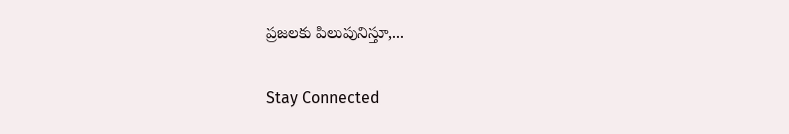ప్రజలకు పిలుపునిస్తూ,...

Stay Connected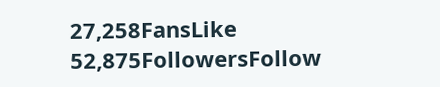27,258FansLike
52,875FollowersFollow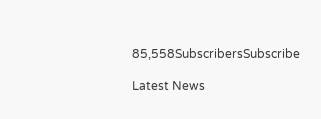85,558SubscribersSubscribe

Latest News